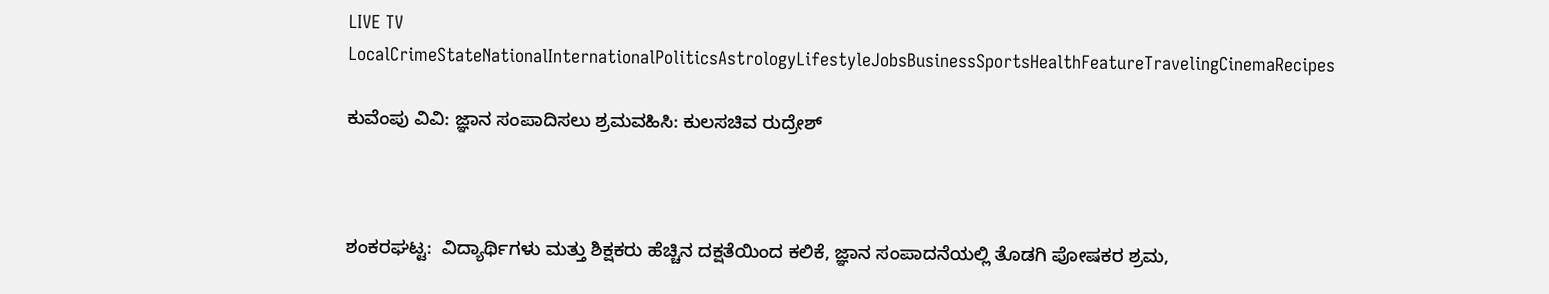LIVE TV LocalCrimeStateNationalInternationalPoliticsAstrologyLifestyleJobsBusinessSportsHealthFeatureTravelingCinemaRecipes

ಕುವೆಂಪು ವಿವಿ: ಜ್ಞಾನ ಸಂಪಾದಿಸಲು ಶ್ರಮವಹಿಸಿ: ಕುಲಸಚಿವ ರುದ್ರೇಶ್



ಶಂಕರಘಟ್ಟ:  ವಿದ್ಯಾರ್ಥಿಗಳು ಮತ್ತು ಶಿಕ್ಷಕರು ಹೆಚ್ಚಿನ ದಕ್ಷತೆಯಿಂದ ಕಲಿಕೆ, ಜ್ಞಾನ ಸಂಪಾದನೆಯಲ್ಲಿ ತೊಡಗಿ ಪೋಷಕರ ಶ್ರಮ,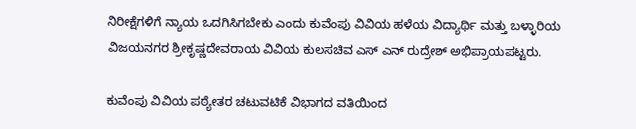ನಿರೀಕ್ಷೆಗಳಿಗೆ ನ್ಯಾಯ ಒದಗಿಸಿಗಬೇಕು ಎಂದು ಕುವೆಂಪು ವಿವಿಯ ಹಳೆಯ ವಿದ್ಯಾರ್ಥಿ ಮತ್ತು ಬಳ್ಳಾರಿಯ ವಿಜಯನಗರ ಶ್ರೀಕೃಷ್ಣದೇವರಾಯ ವಿವಿಯ ಕುಲಸಚಿವ ಎಸ್ ಎನ್ ರುದ್ರೇಶ್ ಅಭಿಪ್ರಾಯಪಟ್ಟರು.

ಕುವೆಂಪು ವಿವಿಯ ಪಠ್ಯೇತರ ಚಟುವಟಿಕೆ ವಿಭಾಗದ ವತಿಯಿಂದ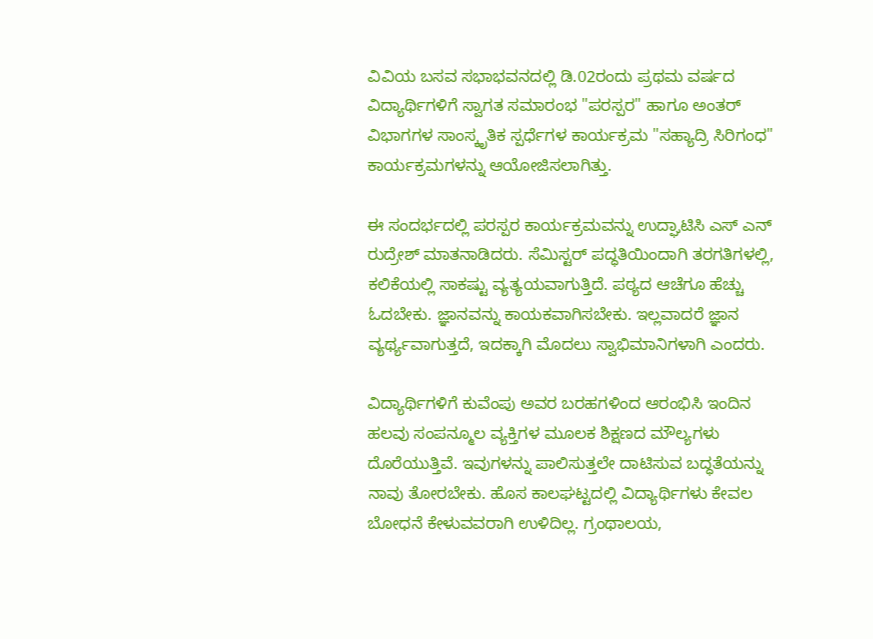ವಿವಿಯ ಬಸವ ಸಭಾಭವನದಲ್ಲಿ ಡಿ.02ರಂದು ಪ್ರಥಮ ವರ್ಷದ ವಿದ್ಯಾರ್ಥಿಗಳಿಗೆ ಸ್ವಾಗತ ಸಮಾರಂಭ "ಪರಸ್ಪರ" ಹಾಗೂ ಅಂತರ್ ವಿಭಾಗಗಳ ಸಾಂಸ್ಕೃತಿಕ ಸ್ಪರ್ಧೆಗಳ ಕಾರ್ಯಕ್ರಮ "ಸಹ್ಯಾದ್ರಿ ಸಿರಿಗಂಧ" ಕಾರ್ಯಕ್ರಮಗಳನ್ನು ಆಯೋಜಿಸಲಾಗಿತ್ತು.

ಈ ಸಂದರ್ಭದಲ್ಲಿ ಪರಸ್ಪರ ಕಾರ್ಯಕ್ರಮವನ್ನು ಉದ್ಘಾಟಿಸಿ ಎಸ್ ಎನ್ ರುದ್ರೇಶ್ ಮಾತನಾಡಿದರು. ಸೆಮಿಸ್ಟರ್ ಪದ್ಧತಿಯಿಂದಾಗಿ ತರಗತಿಗಳಲ್ಲಿ, ಕಲಿಕೆಯಲ್ಲಿ ಸಾಕಷ್ಟು ವ್ಯತ್ಯಯವಾಗುತ್ತಿದೆ. ಪಠ್ಯದ ಆಚೆಗೂ ಹೆಚ್ಚು ಓದಬೇಕು. ಜ್ಞಾನವನ್ನು ಕಾಯಕವಾಗಿಸಬೇಕು. ಇಲ್ಲವಾದರೆ ಜ್ಞಾನ ವ್ಯರ್ಥ್ಯವಾಗುತ್ತದೆ, ಇದಕ್ಕಾಗಿ ಮೊದಲು ಸ್ವಾಭಿಮಾನಿಗಳಾಗಿ ಎಂದರು.

ವಿದ್ಯಾರ್ಥಿಗಳಿಗೆ ಕುವೆಂಪು ಅವರ ಬರಹಗಳಿಂದ ಆರಂಭಿಸಿ ಇಂದಿನ ಹಲವು ಸಂಪನ್ಮೂಲ ವ್ಯಕ್ತಿಗಳ ಮೂಲಕ ಶಿಕ್ಷಣದ ಮೌಲ್ಯಗಳು ದೊರೆಯುತ್ತಿವೆ. ಇವುಗಳನ್ನು ಪಾಲಿಸುತ್ತಲೇ ದಾಟಿಸುವ ಬದ್ಧತೆಯನ್ನು ನಾವು ತೋರಬೇಕು. ಹೊಸ ಕಾಲಘಟ್ಟದಲ್ಲಿ ವಿದ್ಯಾರ್ಥಿಗಳು ಕೇವಲ ಬೋಧನೆ ಕೇಳುವವರಾಗಿ ಉಳಿದಿಲ್ಲ. ಗ್ರಂಥಾಲಯ,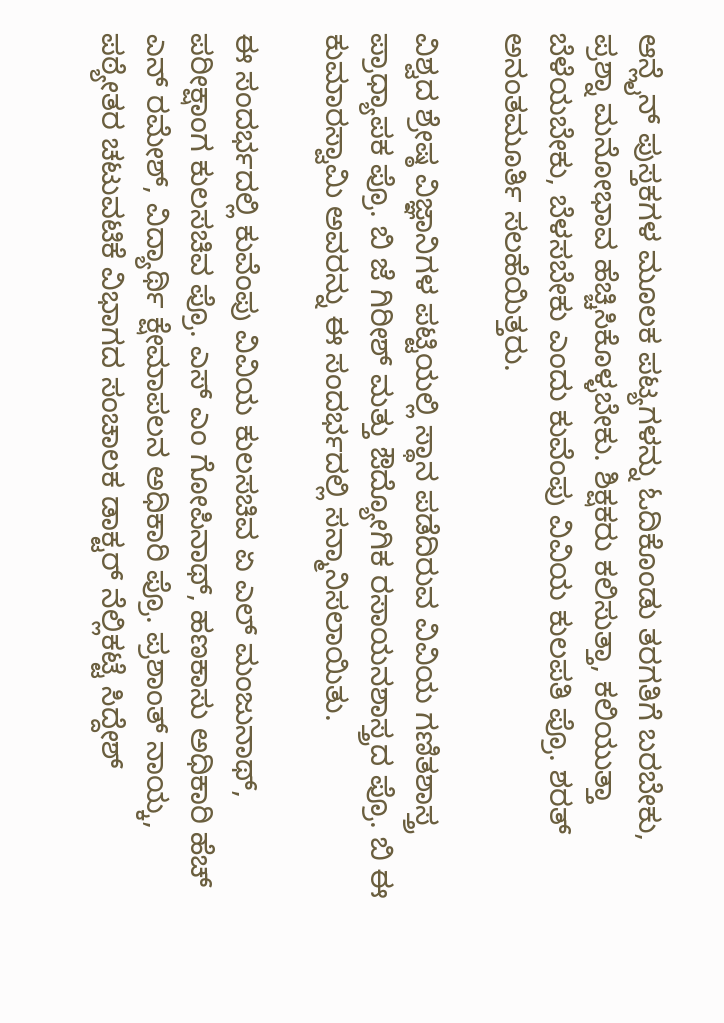ಆನ್ಲೈನ್ ಪುಸ್ತಕಗಳ ಮೂಲಕ ಪಟ್ಯಗಳನ್ನು ಓದಿಕೊಂಡು ತರಗತಿಗೆ ಬರಬೇಕು, ಪ್ರಶ್ನಾ ಮನೋಭಾವ ಹೆಚ್ಚಿಸಿಕೊಳ್ಳಬೇಕು. ಶಿಕ್ಷಕರು ಕಲಿಸುತ್ತಾ, ಕಲಿಯುತ್ತಾ ಬೆಳೆಯಬೇಕು, ಬೆಳಸಬೇಕು ಎಂದು ಕುವೆಂಪು ವಿವಿಯ ಕುಲಪತಿ ಪ್ರೊ. ಶರತ್ ಅನಂತಮೂರ್ತಿ ಸಲಹೆಯಿತ್ತರು.

ವಿಶ್ವದ ಶ್ರೇಷ್ಠ ವಿಜ್ಞಾನಿಗಳ ಪಟ್ಟಿಯಲ್ಲಿ ಸ್ಥಾನ ಪಡೆದಿರುವ ವಿವಿಯ ಗಣಿತಶಾಸ್ತ್ರ ಪ್ರಾಧ್ಯಾಪಕ ಪ್ರೊ. ಬಿ ಜೆ ಗಿರೀಶ್ ಮತ್ತು ಔದ್ಯೋಗಿಕ ರಸಾಯನಶಾಸ್ತ್ರದ ಪ್ರೊ. ಬಿ ಈ ಕುಮಾರಸ್ವಾಮಿ ಅವರನ್ನು ಈ ಸಂದರ್ಭದಲ್ಲಿ ಸನ್ಮಾನಿಸಲಾಯಿತು.

ಈ ಸಂದರ್ಭದಲ್ಲಿ ಕುವೆಂಪು ವಿವಿಯ ಕುಲಸಚಿವ ಏ ಎಲ್ ಮಂಜುನಾಥ್, ಪರೀಕ್ಷಾಂಗ ಕುಲಸಚಿವ ಪ್ರೊ. ಎಸ್ ಎಂ ಗೋಪಿನಾಥ್, ಹಣಕಾಸು ಅಧಿಕಾರಿ ಹೆಚ್ ಎನ್ ರಮೇಶ್, ವಿದ್ಯಾರ್ಥಿ ಕ್ಷೇಮಾಪಲನ ಅಧಿಕಾರಿ ಪ್ರೊ. ಪ್ರಶಾಂತ್ ನಾಯ್ಕ, ಪಠ್ಯೇತರ ಚಟುವಟಿಕೆ ವಿಭಾಗದ ಸಂಚಾಲಕ ಡಾಕ್ಟರ್ ನೆಲ್ಲಿಕಟ್ಟೆ ಸಿದ್ದೇಶ್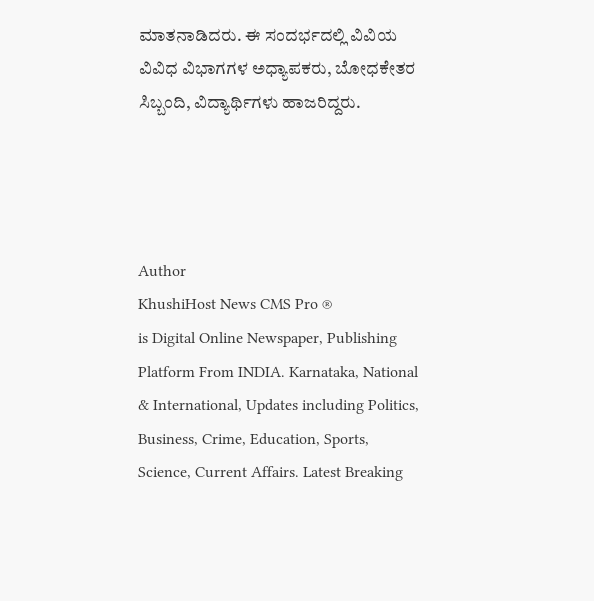ಮಾತನಾಡಿದರು. ಈ ಸಂದರ್ಭದಲ್ಲಿ ವಿವಿಯ ವಿವಿಧ ವಿಭಾಗಗಳ ಅಧ್ಯಾಪಕರು, ಬೋಧಕೇತರ ಸಿಬ್ಬಂದಿ, ವಿದ್ಯಾರ್ಥಿಗಳು ಹಾಜರಿದ್ದರು.




Author
KhushiHost News CMS Pro ®
is Digital Online Newspaper, Publishing Platform From INDIA. Karnataka, National & International, Updates including Politics, Business, Crime, Education, Sports, Science, Current Affairs. Latest Breaking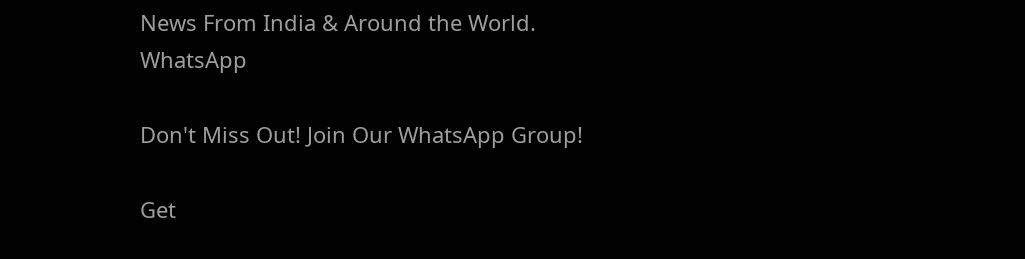News From India & Around the World.
WhatsApp

Don't Miss Out! Join Our WhatsApp Group!

Get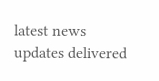latest news updates delivered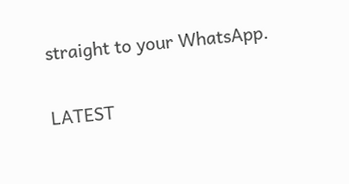straight to your WhatsApp.

LATEST